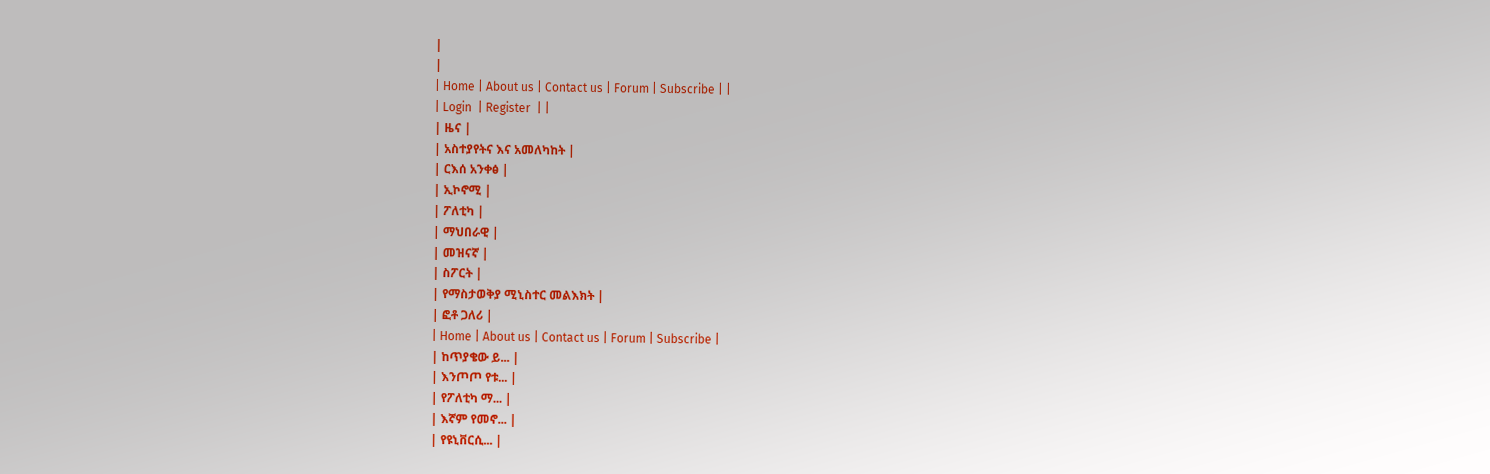|
|
| Home | About us | Contact us | Forum | Subscribe | |
| Login  | Register  | |
| ዜና |
| አስተያየትና እና አመለካከት |
| ርእሰ አንቀፅ |
| ኢኮኖሚ |
| ፖለቲካ |
| ማህበራዊ |
| መዝናኛ |
| ስፖርት |
| የማስታወቅያ ሚኒስተር መልእክት |
| ፎቶ ጋለሪ |
| Home | About us | Contact us | Forum | Subscribe |
| ከጥያቄው ይ... |
| እንጦጦ የቱ... |
| የፖለቲካ ማ... |
| እኛም የመኖ... |
| የዩኒቨርሲ... |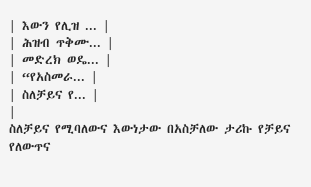| እውን የሊዝ ... |
| ሕዝብ ጥቅሙ... |
| መድረክ ወዴ... |
| “የአስመራ... |
| ስለቻይና የ... |
|
ስለቻይና የሚባለውና እውነታው በአስቻለው ታሪኩ የቻይና የለውጥና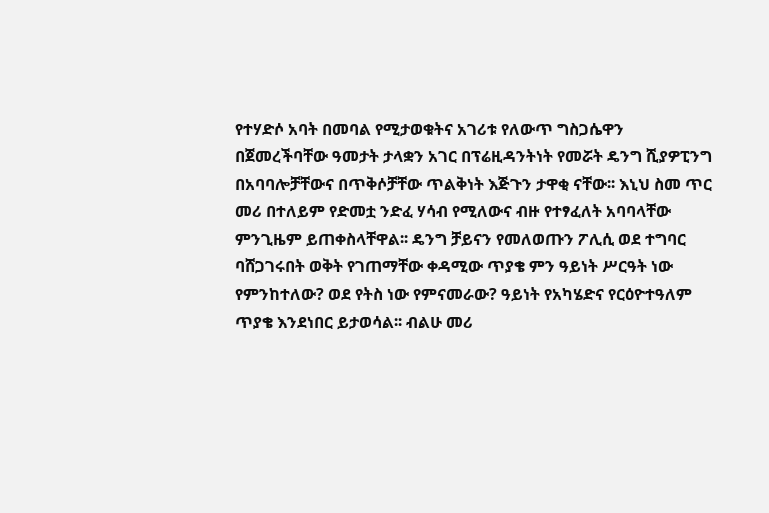የተሃድሶ አባት በመባል የሚታወቁትና አገሪቱ የለውጥ ግስጋሴዋን በጀመረችባቸው ዓመታት ታላቋን አገር በፕሬዚዳንትነት የመሯት ዴንግ ሺያዎፒንግ በአባባሎቻቸውና በጥቅሶቻቸው ጥልቅነት እጅጉን ታዋቂ ናቸው፡፡ እኒህ ስመ ጥር መሪ በተለይም የድመቷ ንድፈ ሃሳብ የሚለውና ብዙ የተፃፈለት አባባላቸው ምንጊዜም ይጠቀስላቸዋል፡፡ ዴንግ ቻይናን የመለወጡን ፖሊሲ ወደ ተግባር ባሸጋገሩበት ወቅት የገጠማቸው ቀዳሚው ጥያቄ ምን ዓይነት ሥርዓት ነው የምንከተለው? ወደ የትስ ነው የምናመራው? ዓይነት የአካሄድና የርዕዮተዓለም ጥያቄ እንደነበር ይታወሳል፡፡ ብልሁ መሪ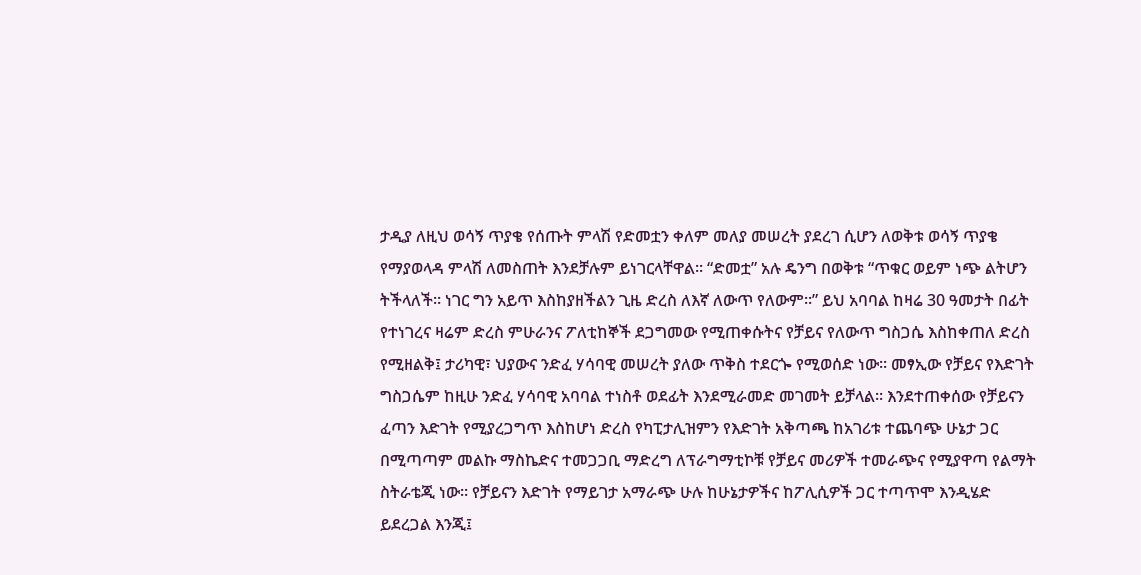ታዲያ ለዚህ ወሳኝ ጥያቄ የሰጡት ምላሽ የድመቷን ቀለም መለያ መሠረት ያደረገ ሲሆን ለወቅቱ ወሳኝ ጥያቄ የማያወላዳ ምላሽ ለመስጠት እንደቻሉም ይነገርላቸዋል፡፡ “ድመቷ” አሉ ዴንግ በወቅቱ “ጥቁር ወይም ነጭ ልትሆን ትችላለች፡፡ ነገር ግን አይጥ እስከያዘችልን ጊዜ ድረስ ለእኛ ለውጥ የለውም፡፡” ይህ አባባል ከዛሬ 30 ዓመታት በፊት የተነገረና ዛሬም ድረስ ምሁራንና ፖለቲከኞች ደጋግመው የሚጠቀሱትና የቻይና የለውጥ ግስጋሴ እስከቀጠለ ድረስ የሚዘልቅ፤ ታሪካዊ፣ ህያውና ንድፈ ሃሳባዊ መሠረት ያለው ጥቅስ ተደርጐ የሚወሰድ ነው፡፡ መፃኢው የቻይና የእድገት ግስጋሴም ከዚሁ ንድፈ ሃሳባዊ አባባል ተነስቶ ወደፊት እንደሚራመድ መገመት ይቻላል፡፡ እንደተጠቀሰው የቻይናን ፈጣን እድገት የሚያረጋግጥ እስከሆነ ድረስ የካፒታሊዝምን የእድገት አቅጣጫ ከአገሪቱ ተጨባጭ ሁኔታ ጋር በሚጣጣም መልኩ ማስኬድና ተመጋጋቢ ማድረግ ለፕራግማቲኮቹ የቻይና መሪዎች ተመራጭና የሚያዋጣ የልማት ስትራቴጂ ነው፡፡ የቻይናን እድገት የማይገታ አማራጭ ሁሉ ከሁኔታዎችና ከፖሊሲዎች ጋር ተጣጥሞ እንዲሄድ ይደረጋል እንጂ፤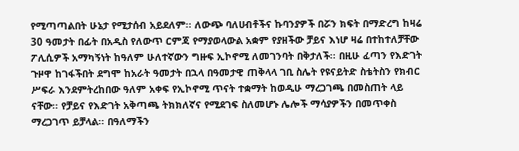የሚጣጣልበት ሁኔታ የሚታሰብ አይደለም፡፡ ለውጭ ባለሀብቶችና ኩባንያዎች በሯን ክፍት በማድረግ ከዛሬ 30 ዓመታት በፊት በአዲስ የለውጥ ርምጃ የማያወላውል አቋም የያዘችው ቻይና እነሆ ዛሬ በተከተለቻቸው ፖሊሲዎች አማካኝነት ከዓለም ሁለተኛውን ግዙፍ ኢኮኖሚ ለመገንባት በቅታለች፡፡ በዚሁ ፈጣን የእድገት ጉዞዋ ከገፋችበት ደግሞ ከአራት ዓመታት በኋላ በዓመታዊ ጠቅላላ ገቢ ስሌት የዩናይትድ ስቴትስን የክብር ሥፍራ እንደምትረከበው ዓለም አቀፍ የኢኮኖሚ ጥናት ተቋማት ከወዲሁ ማረጋገጫ በመስጠት ላይ ናቸው፡፡ የቻይና የእድገት አቅጣጫ ትክክለኛና የሚደገፍ ስለመሆኑ ሌሎች ማሳያዎችን በመጥቀስ ማረጋገጥ ይቻላል፡፡ በዓለማችን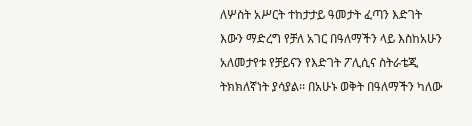ለሦስት አሥርት ተከታታይ ዓመታት ፈጣን እድገት እውን ማድረግ የቻለ አገር በዓለማችን ላይ እስከአሁን አለመታየቱ የቻይናን የእድገት ፖሊሲና ስትራቴጂ ትክክለኛነት ያሳያል፡፡ በአሁኑ ወቅት በዓለማችን ካለው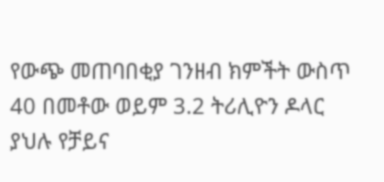የውጭ መጠባበቂያ ገንዘብ ክምችት ውስጥ 40 በመቶው ወይም 3.2 ትሪሊዮን ዶላር ያህሉ የቻይና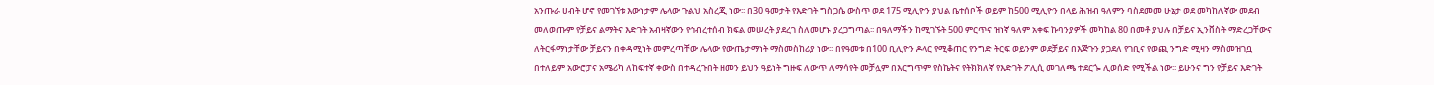አንጡራ ሀብት ሆኖ የመገኘቱ እውነታም ሌላው ጉልህ አስረጂ ነው፡፡ በ30 ዓመታት የእድገት ግስጋሴ ውስጥ ወደ 175 ሚሊዮን ያህል ቤተሰቦች ወይም ከ500 ሚሊዮን በላይ ሕዝብ ዓለምን ባስደመመ ሁኔታ ወደ መካከለኛው መደብ መለወጡም የቻይና ልማትና እድገት አብዛኛውን የኅብረተሰብ ክፍል መሠረት ያደረገ ስለመሆኑ ያረጋግጣል፡፡ በዓለማችን ከሚገኙት 500 ምርጥና ዝነኛ ዓለም አቀፍ ኩባንያዎች መካከል 80 በመቶ ያህሉ በቻይና ኢንቨስት ማድረጋቸውና ለትርፋማነታቸው ቻይናን በቀዳሚነት መምረጣቸው ሌላው የውጤታማነት ማስመስከሪያ ነው፡፡ በየዓመቱ በ100 ቢሊዮን ዶላር የሚቆጠር የንግድ ትርፍ ወይንም ወደቻይና በእጅጉን ያጋደለ የገቢና የወጪ ንግድ ሚዛን ማስመዝገቧ በተለይም አውሮፓና አሜሪካ ለከፍተኛ ቀውስ በተዳረጉበት ዘመን ይህን ዓይነት ግዙፍ ለውጥ ለማሳየት መቻሏም በእርግጥም የስኬትና የትክክለኛ የእድገት ፖሊሲ መገለጫ ተደርጐ ሊወሰድ የሚችል ነው፡፡ ይሁንና ግን የቻይና እድገት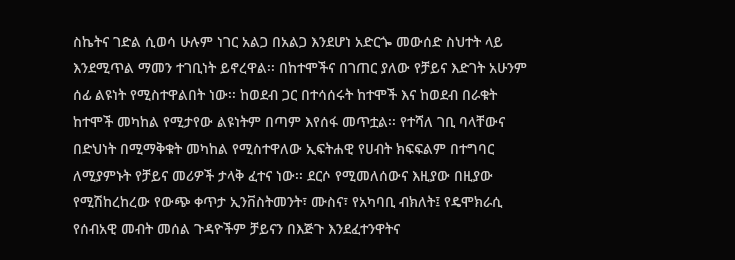ስኬትና ገድል ሲወሳ ሁሉም ነገር አልጋ በአልጋ እንደሆነ አድርጐ መውሰድ ስህተት ላይ እንደሚጥል ማመን ተገቢነት ይኖረዋል፡፡ በከተሞችና በገጠር ያለው የቻይና እድገት አሁንም ሰፊ ልዩነት የሚስተዋልበት ነው፡፡ ከወደብ ጋር በተሳሰሩት ከተሞች እና ከወደብ በራቁት ከተሞች መካከል የሚታየው ልዩነትም በጣም እየሰፋ መጥቷል፡፡ የተሻለ ገቢ ባላቸውና በድህነት በሚማቅቁት መካከል የሚስተዋለው ኢፍትሐዊ የሀብት ክፍፍልም በተግባር ለሚያምኑት የቻይና መሪዎች ታላቅ ፈተና ነው፡፡ ደርሶ የሚመለሰውና እዚያው በዚያው የሚሽከረከረው የውጭ ቀጥታ ኢንቨስትመንት፣ ሙስና፣ የአካባቢ ብክለት፤ የዴሞክራሲ የሰብአዊ መብት መሰል ጉዳዮችም ቻይናን በእጅጉ እንደፈተንዋትና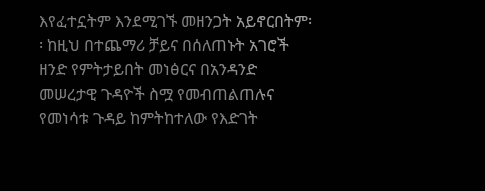እየፈተኗትም እንደሚገኙ መዘንጋት አይኖርበትም፡፡ ከዚህ በተጨማሪ ቻይና በሰለጠኑት አገሮች ዘንድ የምትታይበት መነፅርና በአንዳንድ መሠረታዊ ጉዳዮች ስሟ የመብጠልጠሉና የመነሳቱ ጉዳይ ከምትከተለው የእድገት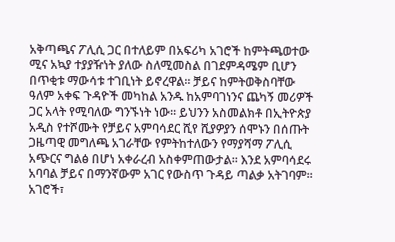አቅጣጫና ፖሊሲ ጋር በተለይም በአፍሪካ አገሮች ከምትጫወተው ሚና አኳያ ተያያዥነት ያለው ስለሚመስል በገደምዳሜም ቢሆን በጥቂቱ ማውሳቱ ተገቢነት ይኖረዋል፡፡ ቻይና ከምትወቅስባቸው ዓለም አቀፍ ጉዳዮች መካከል አንዱ ከአምባገነንና ጨካኝ መሪዎች ጋር አላት የሚባለው ግንኙነት ነው፡፡ ይህንን አስመልክቶ በኢትዮጵያ አዲስ የተሾሙት የቻይና አምባሳደር ሺየ ሺያዎያን ሰሞኑን በሰጡት ጋዜጣዊ መግለጫ አገራቸው የምትከተለውን የማያሻማ ፖሊሲ አጭርና ግልፅ በሆነ አቀራረብ አስቀምጠውታል፡፡ እንደ አምባሳደሩ አባባል ቻይና በማንኛውም አገር የውስጥ ጉዳይ ጣልቃ አትገባም፡፡ አገሮች፣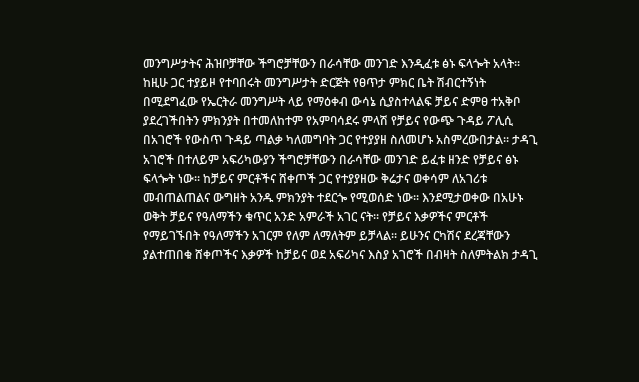መንግሥታትና ሕዝቦቻቸው ችግሮቻቸውን በራሳቸው መንገድ እንዲፈቱ ፅኑ ፍላጐት አላት፡፡ ከዚሁ ጋር ተያይዞ የተባበሩት መንግሥታት ድርጅት የፀጥታ ምክር ቤት ሽብርተኝነት በሚደግፈው የኤርትራ መንግሥት ላይ የማዕቀብ ውሳኔ ሲያስተላልፍ ቻይና ድምፀ ተአቅቦ ያደረገችበትን ምክንያት በተመለከተም የአምባሳደሩ ምላሽ የቻይና የውጭ ጉዳይ ፖሊሲ በአገሮች የውስጥ ጉዳይ ጣልቃ ካለመግባት ጋር የተያያዘ ስለመሆኑ አስምረውበታል፡፡ ታዳጊ አገሮች በተለይም አፍሪካውያን ችግሮቻቸውን በራሳቸው መንገድ ይፈቱ ዘንድ የቻይና ፅኑ ፍላጐት ነው፡፡ ከቻይና ምርቶችና ሸቀጦች ጋር የተያያዘው ቅሬታና ወቀሳም ለአገሪቱ መብጠልጠልና ውግዘት አንዱ ምክንያት ተደርጐ የሚወሰድ ነው፡፡ እንደሚታወቀው በአሁኑ ወቅት ቻይና የዓለማችን ቁጥር አንድ አምራች አገር ናት፡፡ የቻይና እቃዎችና ምርቶች የማይገኙበት የዓለማችን አገርም የለም ለማለትም ይቻላል፡፡ ይሁንና ርካሽና ደረጃቸውን ያልተጠበቁ ሸቀጦችና እቃዎች ከቻይና ወደ አፍሪካና እስያ አገሮች በብዛት ስለምትልክ ታዳጊ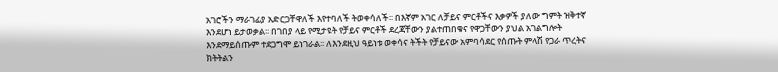አገሮችን ማራገፊያ አድርጋቸዋለች እየተባለች ትወቀሳለች፡፡ በእኛም አገር ለቻይና ምርቶችና እቃዎች ያለው ግምት ዝቅተኛ እንደሆነ ይታወቃል፡፡ በገበያ ላይ የሚታዩት የቻይና ምርቶች ደረጃቸውን ያልተጠበቁና የዋጋቸውን ያህል አገልግሎት እንደማይሰጡም ተደጋግሞ ይነገራል፡፡ ለእንደዚህ ዓይነቱ ወቀሳና ትችት የቻይናው አምባሳደር የሰጡት ምላሽ የጋራ ጥረትና ክትትልን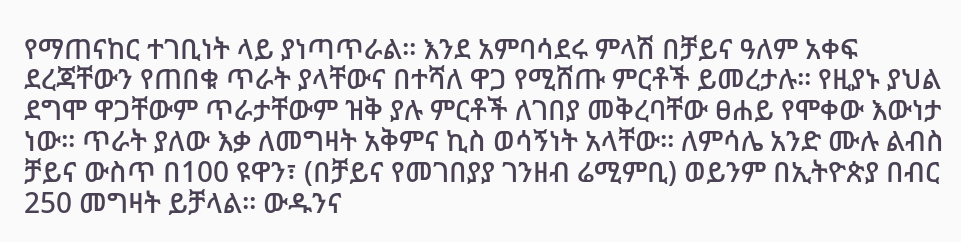የማጠናከር ተገቢነት ላይ ያነጣጥራል፡፡ እንደ አምባሳደሩ ምላሽ በቻይና ዓለም አቀፍ ደረጃቸውን የጠበቁ ጥራት ያላቸውና በተሻለ ዋጋ የሚሸጡ ምርቶች ይመረታሉ፡፡ የዚያኑ ያህል ደግሞ ዋጋቸውም ጥራታቸውም ዝቅ ያሉ ምርቶች ለገበያ መቅረባቸው ፀሐይ የሞቀው እውነታ ነው፡፡ ጥራት ያለው እቃ ለመግዛት አቅምና ኪስ ወሳኝነት አላቸው፡፡ ለምሳሌ አንድ ሙሉ ልብስ ቻይና ውስጥ በ100 ዩዋን፣ (በቻይና የመገበያያ ገንዘብ ሬሚምቢ) ወይንም በኢትዮጵያ በብር 250 መግዛት ይቻላል፡፡ ውዱንና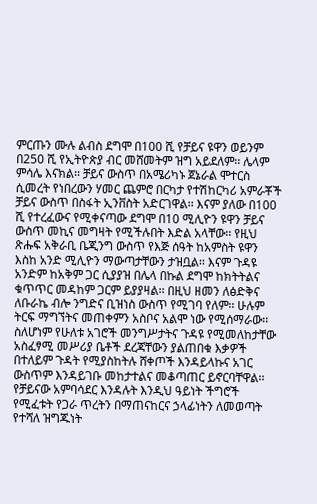ምርጡን ሙሉ ልብስ ደግሞ በ100 ሺ የቻይና ዩዋን ወይንም በ250 ሺ የኢትዮጵያ ብር መሸመትም ዝግ አይደለም፡፡ ሌላም ምሳሌ እናክል፡፡ ቻይና ውስጥ በአሜሪካኑ ጀኔራል ሞተርስ ሲመረት የነበረውን ሃመር ጨምሮ በርካታ የተሽከርካሪ አምራቾች ቻይና ውስጥ በስፋት ኢንቨስት አድርገዋል፡፡ እናም ያለው በ100 ሺ የተረፈውና የሚቀናጣው ደግሞ በ10 ሚሊዮን ዩዋን ቻይና ውስጥ መኪና መግዛት የሚችሉበት እድል አላቸው፡፡ የዚህ ጽሑፍ አቅራቢ ቤጂንግ ውስጥ የእጅ ሰዓት ከአምስት ዩዋን እስከ አንድ ሚሊዮን ማውጣታቸውን ታዝቧል፡፡ እናም ጉዳዩ አንድም ከአቅም ጋር ሲያያዝ በሌላ በኩል ደግሞ ከክትትልና ቁጥጥር መዳከም ጋርም ይያያዛል፡፡ በዚህ ዘመን ለፅድቅና ለቡራኬ ብሎ ንግድና ቢዝነስ ውስጥ የሚገባ የለም፡፡ ሁሉም ትርፍ ማግኘትና መጠቀምን አስቦና አልሞ ነው የሚሰማራው፡፡ ስለሆነም የሁለቱ አገሮች መንግሥታትና ጉዳዩ የሚመለከታቸው አስፈፃሚ መሥሪያ ቤቶች ደረጃቸውን ያልጠበቁ እቃዎች በተለይም ጉዳት የሚያስከትሉ ሸቀጦች እንዳይላኩና አገር ውስጥም እንዳይገቡ መከታተልና መቆጣጠር ይኖርባቸዋል፡፡ የቻይናው አምባሳደር እንዳሉት እንዲህ ዓይነት ችግሮች የሚፈቱት የጋራ ጥረትን በማጠናከርና ኃላፊነትን ለመወጣት የተሻለ ዝግጁነት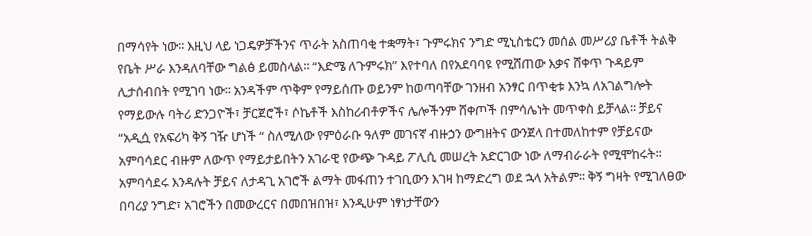በማሳየት ነው፡፡ እዚህ ላይ ነጋዴዎቻችንና ጥራት አስጠባቂ ተቋማት፣ ጉምሩክና ንግድ ሚኒስቴርን መሰል መሥሪያ ቤቶች ትልቅ የቤት ሥራ እንዳለባቸው ግልፅ ይመስላል፡፡ “እድሜ ለጉምሩክ” እየተባለ በየአደባባዩ የሚሸጠው እቃና ሸቀጥ ጉዳይም ሊታሰብበት የሚገባ ነው፡፡ አንዳችም ጥቅም የማይሰጡ ወይንም ከወጣባቸው ገንዘብ አንፃር በጥቂቱ እንኳ ለአገልግሎት የማይውሉ ባትሪ ድንጋዮች፣ ቻርጀሮች፣ ሶኬቶች እስከሪብቶዎችና ሌሎችንም ሸቀጦች በምሳሌነት መጥቀስ ይቻላል፡፡ ቻይና “አዲሷ የአፍሪካ ቅኝ ገዥ ሆነች “ ስለሚለው የምዕራቡ ዓለም መገናኛ ብዙኃን ውግዘትና ውንጀላ በተመለከተም የቻይናው አምባሳደር ብዙም ለውጥ የማይታይበትን አገራዊ የውጭ ጉዳይ ፖሊሲ መሠረት አድርገው ነው ለማብራራት የሚሞከሩት፡፡ አምባሳደሩ እንዳሉት ቻይና ለታዳጊ አገሮች ልማት መፋጠን ተገቢውን እገዛ ከማድረግ ወደ ኋላ አትልም፡፡ ቅኝ ግዛት የሚገለፀው በባሪያ ንግድ፣ አገሮችን በመውረርና በመበዝበዝ፣ እንዲሁም ነፃነታቸውን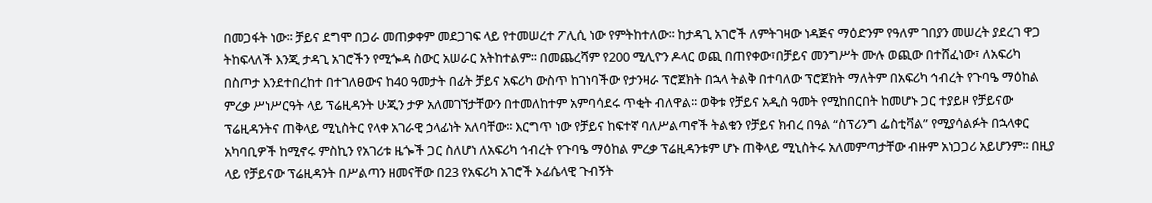በመጋፋት ነው፡፡ ቻይና ደግሞ በጋራ መጠቃቀም መደጋገፍ ላይ የተመሠረተ ፖሊሲ ነው የምትከተለው፡፡ ከታዳጊ አገሮች ለምትገዛው ነዳጅና ማዕድንም የዓለም ገበያን መሠረት ያደረገ ዋጋ ትከፍላለች እንጂ ታዳጊ አገሮችን የሚጐዳ ስውር አሠራር አትከተልም፡፡ በመጨረሻም የ200 ሚሊዮን ዶላር ወጪ በጠየቀው፣በቻይና መንግሥት ሙሉ ወጪው በተሸፈነው፣ ለአፍሪካ በስጦታ እንደተበረከተ በተገለፀውና ከ40 ዓመታት በፊት ቻይና አፍሪካ ውስጥ ከገነባችው የታንዛራ ፕሮጀክት በኋላ ትልቅ በተባለው ፕሮጀክት ማለትም በአፍሪካ ኅብረት የጉባዔ ማዕከል ምረቃ ሥነሥርዓት ላይ ፕሬዚዳንት ሁጂን ታዎ አለመገኘታቸውን በተመለከተም አምባሳደሩ ጥቂት ብለዋል፡፡ ወቅቱ የቻይና አዲስ ዓመት የሚከበርበት ከመሆኑ ጋር ተያይዞ የቻይናው ፕሬዚዳንትና ጠቅላይ ሚኒስትር የላቀ አገራዊ ኃላፊነት አለባቸው፡፡ እርግጥ ነው የቻይና ከፍተኛ ባለሥልጣኖች ትልቁን የቻይና ክብረ በዓል “ስፕሪንግ ፌስቲቫል” የሚያሳልፉት በኋላቀር አካባቢዎች ከሚኖሩ ምስኪን የአገሪቱ ዜጐች ጋር ስለሆነ ለአፍሪካ ኅብረት የጉባዔ ማዕከል ምረቃ ፕሬዚዳንቱም ሆኑ ጠቅላይ ሚኒስትሩ አለመምጣታቸው ብዙም አነጋጋሪ አይሆንም፡፡ በዚያ ላይ የቻይናው ፕሬዚዳንት በሥልጣን ዘመናቸው በ23 የአፍሪካ አገሮች ኦፊሴላዊ ጉብኝት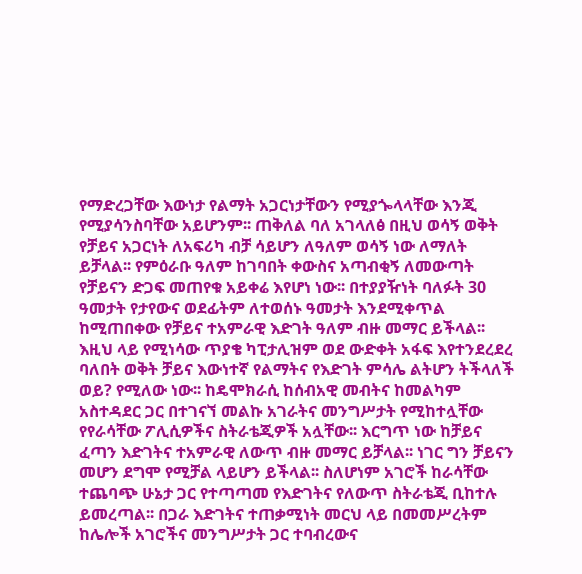የማድረጋቸው እውነታ የልማት አጋርነታቸውን የሚያጐላላቸው እንጂ የሚያሳንስባቸው አይሆንም፡፡ ጠቅለል ባለ አገላለፅ በዚህ ወሳኝ ወቅት የቻይና አጋርነት ለአፍሪካ ብቻ ሳይሆን ለዓለም ወሳኝ ነው ለማለት ይቻላል፡፡ የምዕራቡ ዓለም ከገባበት ቀውስና አጣብቂኝ ለመውጣት የቻይናን ድጋፍ መጠየቁ አይቀሬ እየሆነ ነው፡፡ በተያያዥነት ባለፉት 30 ዓመታት የታየውና ወደፊትም ለተወሰኑ ዓመታት እንደሚቀጥል ከሚጠበቀው የቻይና ተአምራዊ እድገት ዓለም ብዙ መማር ይችላል፡፡ እዚህ ላይ የሚነሳው ጥያቄ ካፒታሊዝም ወደ ውድቀት አፋፍ እየተንደረደረ ባለበት ወቅት ቻይና እውነተኛ የልማትና የእድገት ምሳሌ ልትሆን ትችላለች ወይ? የሚለው ነው፡፡ ከዴሞክራሲ ከሰብአዊ መብትና ከመልካም አስተዳደር ጋር በተገናኘ መልኩ አገራትና መንግሥታት የሚከተሏቸው የየራሳቸው ፖሊሲዎችና ስትራቴጂዎች አሏቸው፡፡ እርግጥ ነው ከቻይና ፈጣን እድገትና ተአምራዊ ለውጥ ብዙ መማር ይቻላል፡፡ ነገር ግን ቻይናን መሆን ደግሞ የሚቻል ላይሆን ይችላል፡፡ ስለሆነም አገሮች ከራሳቸው ተጨባጭ ሁኔታ ጋር የተጣጣመ የእድገትና የለውጥ ስትራቴጂ ቢከተሉ ይመረጣል፡፡ በጋራ እድገትና ተጠቃሚነት መርህ ላይ በመመሥረትም ከሌሎች አገሮችና መንግሥታት ጋር ተባብረውና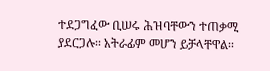ተደጋግፈው ቢሠሩ ሕዝባቸውን ተጠቃሚ ያደርጋሉ፡፡ አትራፊም መሆን ይቻላቸዋል፡፡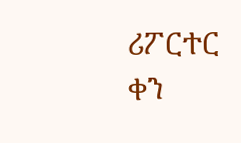ሪፖርተር
ቀን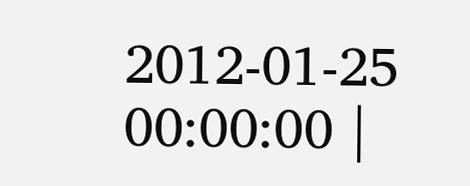2012-01-25 00:00:00 |